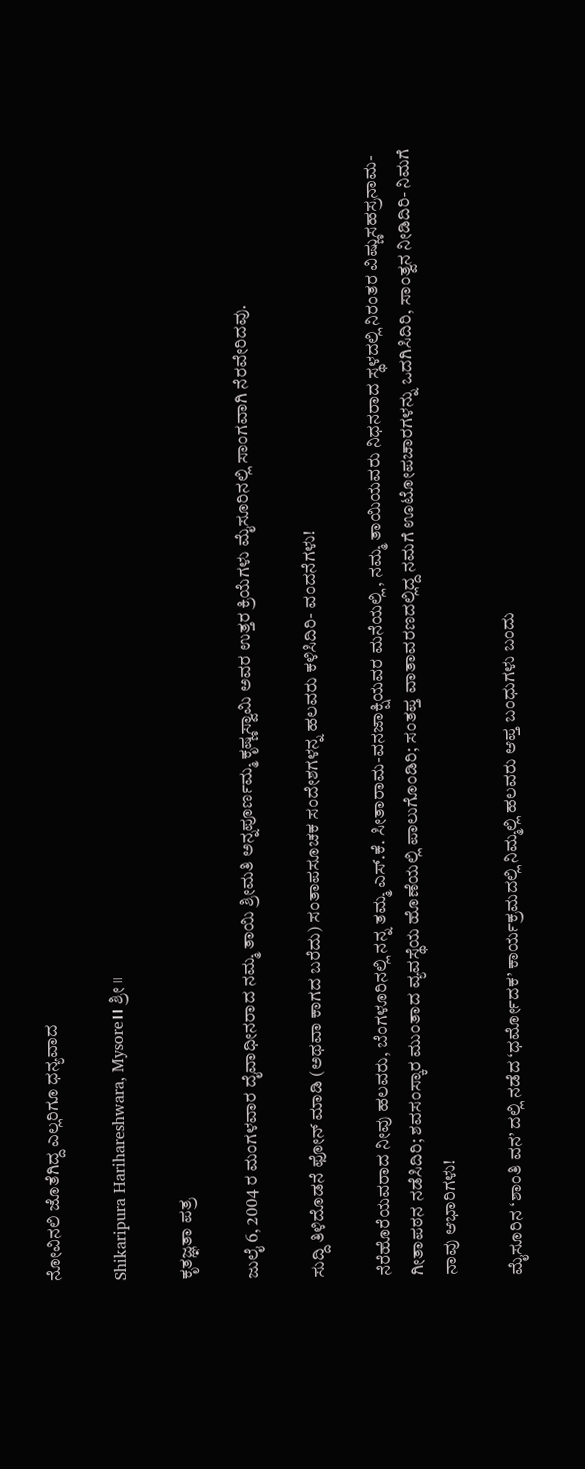ನೋವಿನಲಿ ಜೊತೆಗಿದ್ದ ಎಲ್ಲರಿಗೂ ಧನ್ಯವಾದ

Shikaripura Harihareshwara, Mysore।। ಶ್ರೀ ।।

ಕೃತಜ್ಞತಾ ಪತ್ರ

ಜುಲೈ 6, 2004 ರ ಮಂಗಳವಾರ ದೈವಾಧೀನರಾದ ನಮ್ಮ ತಾಯಿ ಶ್ರೀಮತಿ ಅನ್ನಪೂರ್ಣಮ್ಮ ಕೃಷ್ಣಸ್ವಾಮಿ ಅವರ ಉತ್ತರ ಕ್ರಿಯೆಗಳು ಮೈಸೂರಿನಲ್ಲಿ ಸಾಂಗವಾಗಿ ನೆರವೇರಿದವು.

ಸುದ್ದಿ ತಿಳಿದೊಡನೆ ಫೋನ್‌ ಮಾಡಿ (ಅಥವಾ ಕಾಗದ ಬರೆದು) ಸಂತಾಪಸೂಚಕ ಸಂದೇಶಗಳನ್ನ ಹಲವರು ಕಳಿಸಿದಿರಿ- ವಂದನೆಗಳು!

ನೆರೆಹೊರೆಯವರಾದ ನೀವು ಹಲವರು, ಬೆಂಗಳೂರಿನಲ್ಲಿ ನನ್ನ ತಮ್ಮ ಎಸ್‌.ಕೆ. ಸೀತಾರಾಮ-ವನಜಾಕ್ಷಿಯವರ ಮನೆಯಲ್ಲಿ , ನಮ್ಮ ತಾಯಿಯವರು ನಿಧನರಾದ ಸ್ಥಳದಲ್ಲಿ ನಿರಂತರ ವಿಷ್ಣುಸಹಸ್ರನಾಮ-ಗೀತಾಪಠನ ನಡೆಸಿದಿರಿ; ಶವಸಂಸ್ಕಾರ ಮುಂತಾದ ವ್ಯವಸ್ಥೆಯ ಹೊಣೆಯಲ್ಲಿ ಪಾಲುಗೊಂಡಿರಿ; ಸಂತಪ್ತ ವಾತಾವರಣದಲ್ಲಿದ್ದ ನಮಗೆ ಊಟೋಪಚಾರಗಳನ್ನು ಒದಗಿಸಿದಿರಿ, ಸಾಂತ್ವನ ನೀಡಿದಿರಿ- ನಿಮಗೆ ನಾವು ಆಭಾರಿಗಳು!

ಮೈಸೂರಿನ ‘ಶಾಂತಿ ವನ’ ದಲ್ಲಿ ನಡೆದ ‘ಧರ್ಮೋದಕ’ ಕಾರ್ಯಕ್ರಮದಲ್ಲಿ ನಿಮ್ಮಲ್ಲಿ ಹಲವರು ಆಪ್ತ ಬಂಧುಗಳು ಬಂದು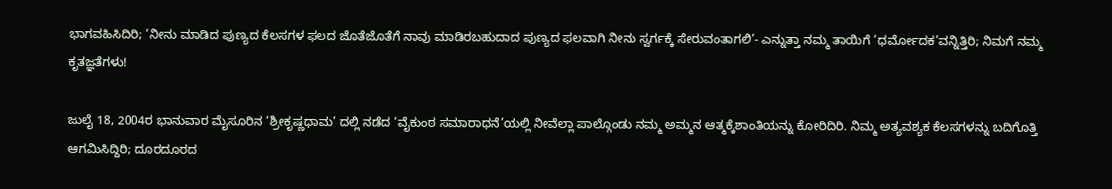ಭಾಗವಹಿಸಿದಿರಿ; ‘ನೀನು ಮಾಡಿದ ಪುಣ್ಯದ ಕೆಲಸಗಳ ಫಲದ ಜೊತೆಜೊತೆಗೆ ನಾವು ಮಾಡಿರಬಹುದಾದ ಪುಣ್ಯದ ಫಲವಾಗಿ ನೀನು ಸ್ವರ್ಗಕ್ಕೆ ಸೇರುವಂತಾಗಲಿ’- ಎನ್ನುತ್ತಾ ನಮ್ಮ ತಾಯಿಗೆ ‘ಧರ್ಮೋದಕ’ವನ್ನಿತ್ತಿರಿ; ನಿಮಗೆ ನಮ್ಮ ಕೃತಜ್ಞತೆಗಳು!

ಜುಲೈ 18, 2004ರ ಭಾನುವಾರ ಮೈಸೂರಿನ ‘ಶ್ರೀಕೃಷ್ಣಧಾಮ’ ದಲ್ಲಿ ನಡೆದ ‘ವೈಕುಂಠ ಸಮಾರಾಧನೆ’ಯಲ್ಲಿ ನೀವೆಲ್ಲಾ ಪಾಲ್ಗೊಂಡು ನಮ್ಮ ಅಮ್ಮನ ಆತ್ಮಕ್ಕೆಶಾಂತಿಯನ್ನು ಕೋರಿದಿರಿ. ನಿಮ್ಮ ಅತ್ಯವಶ್ಯಕ ಕೆಲಸಗಳನ್ನು ಬದಿಗೊತ್ತಿ ಆಗಮಿಸಿದ್ದಿರಿ; ದೂರದೂರದ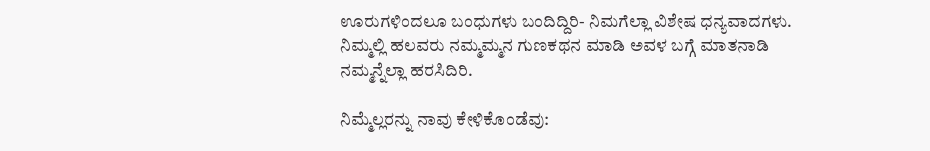ಊರುಗಳಿಂದಲೂ ಬಂಧುಗಳು ಬಂದಿದ್ದಿರಿ- ನಿಮಗೆಲ್ಲಾ ವಿಶೇಷ ಧನ್ಯವಾದಗಳು. ನಿಮ್ಮಲ್ಲಿ ಹಲವರು ನಮ್ಮಮ್ಮನ ಗುಣಕಥನ ಮಾಡಿ ಅವಳ ಬಗ್ಗೆ ಮಾತನಾಡಿ ನಮ್ಮನ್ನೆಲ್ಲಾ ಹರಸಿದಿರಿ.

ನಿಮ್ಮೆಲ್ಲರನ್ನು ನಾವು ಕೇಳಿಕೊಂಡೆವು: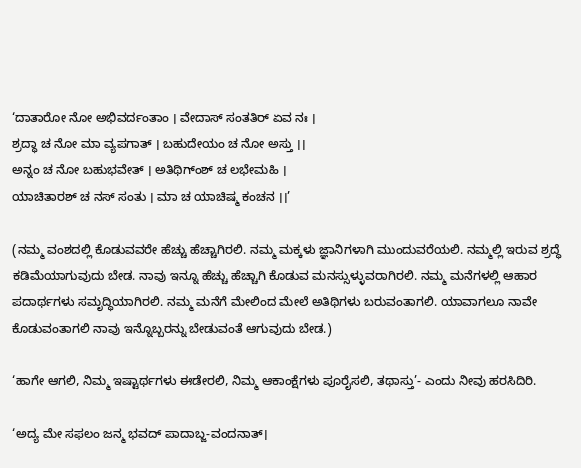‘ದಾತಾರೋ ನೋ ಅಭಿವರ್ದಂತಾಂ । ವೇದಾಸ್‌ ಸಂತತಿರ್‌ ಏವ ನಃ ।
ಶ್ರದ್ಧಾ ಚ ನೋ ಮಾ ವ್ಯಪಗಾತ್‌ । ಬಹುದೇಯಂ ಚ ನೋ ಅಸ್ತು ।।
ಅನ್ನಂ ಚ ನೋ ಬಹುಭವೇತ್‌ । ಅತಿಥಿಗ್‌ಂಶ್‌ ಚ ಲಭೇಮಹಿ ।
ಯಾಚಿತಾರಶ್‌ ಚ ನಸ್‌ ಸಂತು । ಮಾ ಚ ಯಾಚಿಷ್ಮ ಕಂಚನ ।।’

(ನಮ್ಮ ವಂಶದಲ್ಲಿ ಕೊಡುವವರೇ ಹೆಚ್ಚು ಹೆಚ್ಚಾಗಿರಲಿ. ನಮ್ಮ ಮಕ್ಕಳು ಜ್ಞಾನಿಗಳಾಗಿ ಮುಂದುವರೆಯಲಿ. ನಮ್ಮಲ್ಲಿ ಇರುವ ಶ್ರದ್ಧೆ ಕಡಿಮೆಯಾಗುವುದು ಬೇಡ. ನಾವು ಇನ್ನೂ ಹೆಚ್ಚು ಹೆಚ್ಚಾಗಿ ಕೊಡುವ ಮನಸ್ಸುಳ್ಳುವರಾಗಿರಲಿ. ನಮ್ಮ ಮನೆಗಳಲ್ಲಿ ಆಹಾರ ಪದಾರ್ಥಗಳು ಸಮೃದ್ಧಿಯಾಗಿರಲಿ. ನಮ್ಮ ಮನೆಗೆ ಮೇಲಿಂದ ಮೇಲೆ ಅತಿಥಿಗಳು ಬರುವಂತಾಗಲಿ. ಯಾವಾಗಲೂ ನಾವೇ ಕೊಡುವಂತಾಗಲಿ ನಾವು ಇನ್ನೊಬ್ಬರನ್ನು ಬೇಡುವಂತೆ ಆಗುವುದು ಬೇಡ.)

‘ಹಾಗೇ ಆಗಲಿ, ನಿಮ್ಮ ಇಷ್ಟಾರ್ಥಗಳು ಈಡೇರಲಿ, ನಿಮ್ಮ ಆಕಾಂಕ್ಷೆಗಳು ಪೂರೈಸಲಿ, ತಥಾಸ್ತು’- ಎಂದು ನೀವು ಹರಸಿದಿರಿ.

‘ಅದ್ಯ ಮೇ ಸಫಲಂ ಜನ್ಮ ಭವದ್‌ ಪಾದಾಬ್ಜ-ವಂದನಾತ್‌।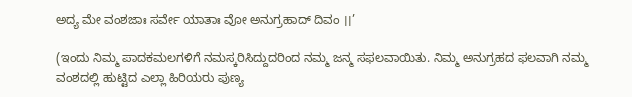ಅದ್ಯ ಮೇ ವಂಶಜಾಃ ಸರ್ವೇ ಯಾತಾಃ ವೋ ಅನುಗ್ರಹಾದ್‌ ದಿವಂ ।।’

(ಇಂದು ನಿಮ್ಮ ಪಾದಕಮಲಗಳಿಗೆ ನಮಸ್ಕರಿಸಿದ್ದುದರಿಂದ ನಮ್ಮ ಜನ್ಮ ಸಫಲವಾಯಿತು. ನಿಮ್ಮ ಅನುಗ್ರಹದ ಫಲವಾಗಿ ನಮ್ಮ ವಂಶದಲ್ಲಿ ಹುಟ್ಟಿದ ಎಲ್ಲಾ ಹಿರಿಯರು ಪುಣ್ಯ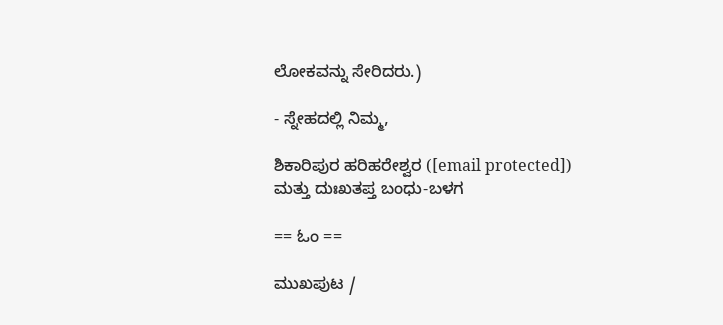ಲೋಕವನ್ನು ಸೇರಿದರು.)

- ಸ್ನೇಹದಲ್ಲಿ ನಿಮ್ಮ,

ಶಿಕಾರಿಪುರ ಹರಿಹರೇಶ್ವರ ([email protected])
ಮತ್ತು ದುಃಖತಪ್ತ ಬಂಧು-ಬಳಗ

== ಓಂ ==

ಮುಖಪುಟ /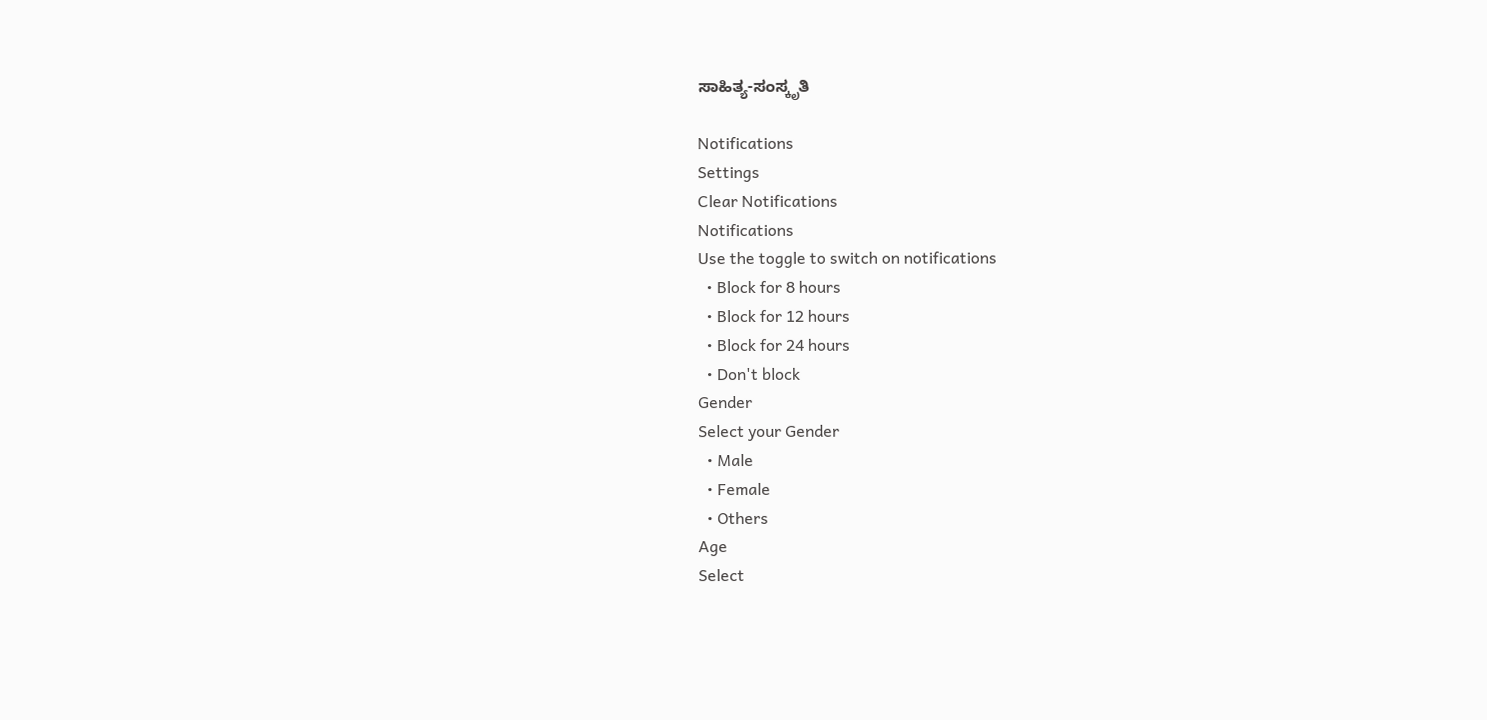ಸಾಹಿತ್ಯ-ಸಂಸ್ಕೃತಿ

Notifications
Settings
Clear Notifications
Notifications
Use the toggle to switch on notifications
  • Block for 8 hours
  • Block for 12 hours
  • Block for 24 hours
  • Don't block
Gender
Select your Gender
  • Male
  • Female
  • Others
Age
Select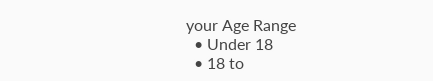your Age Range
  • Under 18
  • 18 to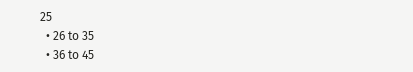25
  • 26 to 35
  • 36 to 45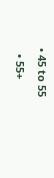• 45 to 55
  • 55+